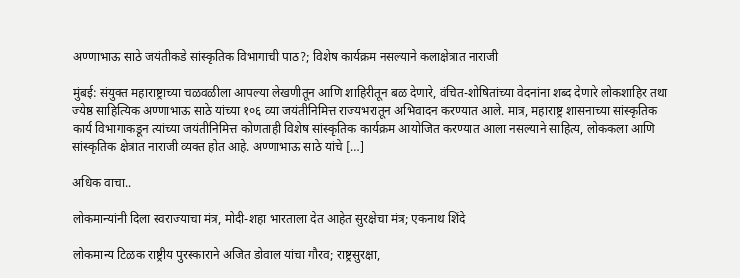अण्णाभाऊ साठे जयंतीकडे सांस्कृतिक विभागाची पाठ?; विशेष कार्यक्रम नसल्याने कलाक्षेत्रात नाराजी

मुंबई: संयुक्त महाराष्ट्राच्या चळवळीला आपल्या लेखणीतून आणि शाहिरीतून बळ देणारे, वंचित-शोषितांच्या वेदनांना शब्द देणारे लोकशाहिर तथा ज्येष्ठ साहित्यिक अण्णाभाऊ साठे यांच्या १०६ व्या जयंतीनिमित्त राज्यभरातून अभिवादन करण्यात आले. मात्र, महाराष्ट्र शासनाच्या सांस्कृतिक कार्य विभागाकडून त्यांच्या जयंतीनिमित्त कोणताही विशेष सांस्कृतिक कार्यक्रम आयोजित करण्यात आला नसल्याने साहित्य, लोककला आणि सांस्कृतिक क्षेत्रात नाराजी व्यक्त होत आहे. अण्णाभाऊ साठे यांचे […]

अधिक वाचा..

लोकमान्यांनी दिला स्वराज्याचा मंत्र, मोदी-शहा भारताला देत आहेत सुरक्षेचा मंत्र; एकनाथ शिंदे

लोकमान्य टिळक राष्ट्रीय पुरस्काराने अजित डोवाल यांचा गौरव; राष्ट्रसुरक्षा,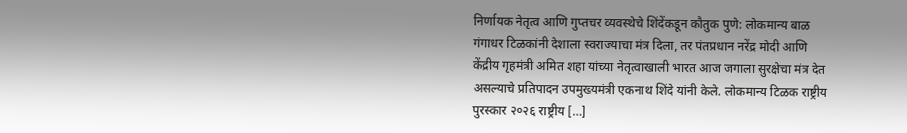निर्णायक नेतृत्व आणि गुप्तचर व्यवस्थेचे शिंदेंकडून कौतुक पुणे: लोकमान्य बाळ गंगाधर टिळकांनी देशाला स्वराज्याचा मंत्र दिला, तर पंतप्रधान नरेंद्र मोदी आणि केंद्रीय गृहमंत्री अमित शहा यांच्या नेतृत्वाखाली भारत आज जगाला सुरक्षेचा मंत्र देत असल्याचे प्रतिपादन उपमुख्यमंत्री एकनाथ शिंदे यांनी केले. लोकमान्य टिळक राष्ट्रीय पुरस्कार २०२६ राष्ट्रीय […]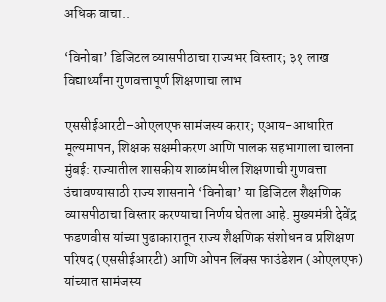अधिक वाचा..

‘विनोबा’ डिजिटल व्यासपीठाचा राज्यभर विस्तार; ३१ लाख विद्यार्थ्यांना गुणवत्तापूर्ण शिक्षणाचा लाभ

एससीईआरटी–ओएलएफ सामंजस्य करार; एआय-आधारित मूल्यमापन, शिक्षक सक्षमीकरण आणि पालक सहभागाला चालना मुंबई: राज्यातील शासकीय शाळांमधील शिक्षणाची गुणवत्ता उंचावण्यासाठी राज्य शासनाने ‘विनोबा’ या डिजिटल शैक्षणिक व्यासपीठाचा विस्तार करण्याचा निर्णय घेतला आहे. मुख्यमंत्री देवेंद्र फडणवीस यांच्या पुढाकारातून राज्य शैक्षणिक संशोधन व प्रशिक्षण परिषद (एससीईआरटी) आणि ओपन लिंक्स फाउंडेशन (ओएलएफ) यांच्यात सामंजस्य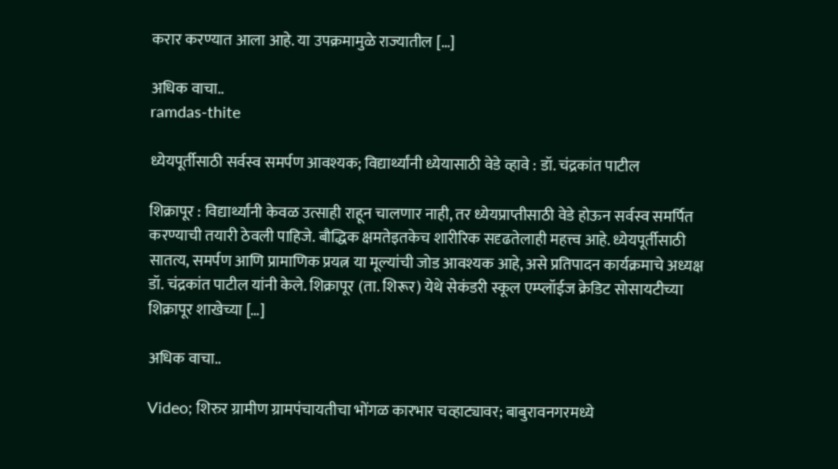करार करण्यात आला आहे. या उपक्रमामुळे राज्यातील […]

अधिक वाचा..
ramdas-thite

ध्येयपूर्तीसाठी सर्वस्व समर्पण आवश्यक; विद्यार्थ्यांनी ध्येयासाठी वेडे व्हावे : डॉ. चंद्रकांत पाटील

शिक्रापूर : विद्यार्थ्यांनी केवळ उत्साही राहून चालणार नाही, तर ध्येयप्राप्तीसाठी वेडे होऊन सर्वस्व समर्पित करण्याची तयारी ठेवली पाहिजे. बौद्धिक क्षमतेइतकेच शारीरिक सदृढतेलाही महत्त्व आहे. ध्येयपूर्तीसाठी सातत्य, समर्पण आणि प्रामाणिक प्रयत्न या मूल्यांची जोड आवश्यक आहे, असे प्रतिपादन कार्यक्रमाचे अध्यक्ष डॉ. चंद्रकांत पाटील यांनी केले. शिक्रापूर (ता. शिरूर) येथे सेकंडरी स्कूल एम्प्लॉईज क्रेडिट सोसायटीच्या शिक्रापूर शाखेच्या […]

अधिक वाचा..

Video; शिरुर ग्रामीण ग्रामपंचायतीचा भोंगळ कारभार चव्हाट्यावर; बाबुरावनगरमध्ये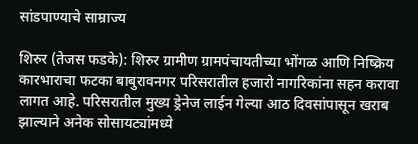सांडपाण्याचे साम्राज्य

शिरुर (तेजस फडके): शिरुर ग्रामीण ग्रामपंचायतीच्या भोंगळ आणि निष्क्रिय कारभाराचा फटका बाबुरावनगर परिसरातील हजारो नागरिकांना सहन करावा लागत आहे. परिसरातील मुख्य ड्रेनेज लाईन गेल्या आठ दिवसांपासून खराब झाल्याने अनेक सोसायट्यांमध्ये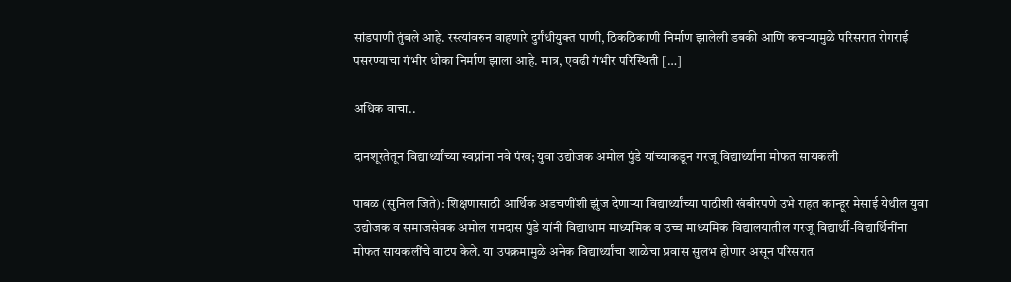सांडपाणी तुंबले आहे. रस्त्यांवरुन वाहणारे दुर्गंधीयुक्त पाणी, ठिकठिकाणी निर्माण झालेली डबकी आणि कचऱ्यामुळे परिसरात रोगराई पसरण्याचा गंभीर धोका निर्माण झाला आहे. मात्र, एवढी गंभीर परिस्थिती […]

अधिक वाचा..

दानशूरतेतून विद्यार्थ्यांच्या स्वप्नांना नवे पंख; युवा उद्योजक अमोल पुंडे यांच्याकडून गरजू विद्यार्थ्यांना मोफत सायकली

पाबळ (सुनिल जिते): शिक्षणासाठी आर्थिक अडचणींशी झुंज देणाऱ्या विद्यार्थ्यांच्या पाठीशी खंबीरपणे उभे राहत कान्हूर मेसाई येथील युवा उद्योजक व समाजसेवक अमोल रामदास पुंडे यांनी विद्याधाम माध्यमिक व उच्च माध्यमिक विद्यालयातील गरजू विद्यार्थी-विद्यार्थिनींना मोफत सायकलींचे वाटप केले. या उपक्रमामुळे अनेक विद्यार्थ्यांचा शाळेचा प्रवास सुलभ होणार असून परिसरात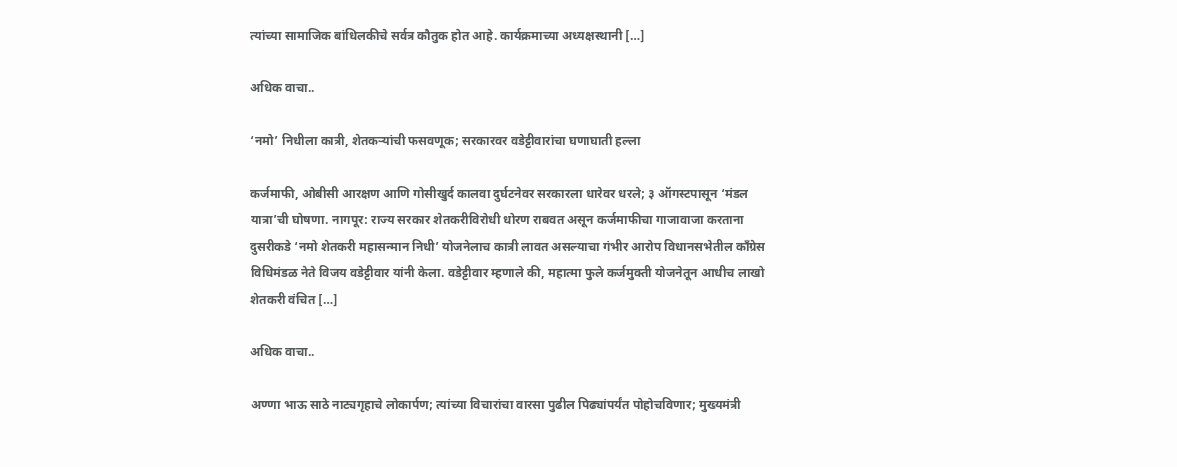त्यांच्या सामाजिक बांधिलकीचे सर्वत्र कौतुक होत आहे. कार्यक्रमाच्या अध्यक्षस्थानी […]

अधिक वाचा..

‘नमो’ निधीला कात्री, शेतकऱ्यांची फसवणूक; सरकारवर वडेट्टीवारांचा घणाघाती हल्ला

कर्जमाफी, ओबीसी आरक्षण आणि गोसीखुर्द कालवा दुर्घटनेवर सरकारला धारेवर धरले; ३ ऑगस्टपासून ‘मंडल यात्रा’ची घोषणा. नागपूर: राज्य सरकार शेतकरीविरोधी धोरण राबवत असून कर्जमाफीचा गाजावाजा करताना दुसरीकडे ‘नमो शेतकरी महासन्मान निधी’ योजनेलाच कात्री लावत असल्याचा गंभीर आरोप विधानसभेतील काँग्रेस विधिमंडळ नेते विजय वडेट्टीवार यांनी केला. वडेट्टीवार म्हणाले की, महात्मा फुले कर्जमुक्ती योजनेतून आधीच लाखो शेतकरी वंचित […]

अधिक वाचा..

अण्णा भाऊ साठे नाट्यगृहाचे लोकार्पण; त्यांच्या विचारांचा वारसा पुढील पिढ्यांपर्यंत पोहोचविणार; मुख्यमंत्री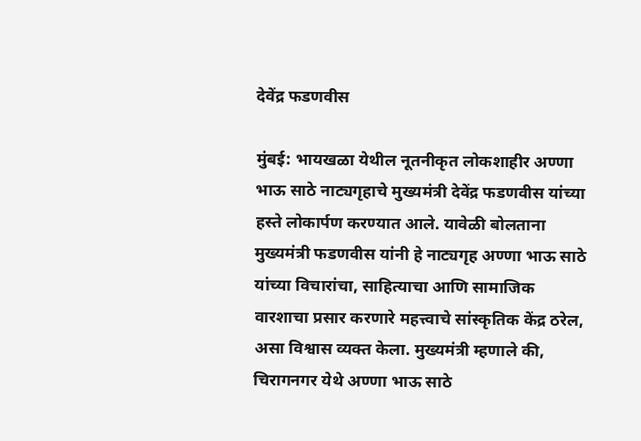देवेंद्र फडणवीस

मुंबई: भायखळा येथील नूतनीकृत लोकशाहीर अण्णा भाऊ साठे नाट्यगृहाचे मुख्यमंत्री देवेंद्र फडणवीस यांच्या हस्ते लोकार्पण करण्यात आले. यावेळी बोलताना मुख्यमंत्री फडणवीस यांनी हे नाट्यगृह अण्णा भाऊ साठे यांच्या विचारांचा, साहित्याचा आणि सामाजिक वारशाचा प्रसार करणारे महत्त्वाचे सांस्कृतिक केंद्र ठरेल, असा विश्वास व्यक्त केला. मुख्यमंत्री म्हणाले की, चिरागनगर येथे अण्णा भाऊ साठे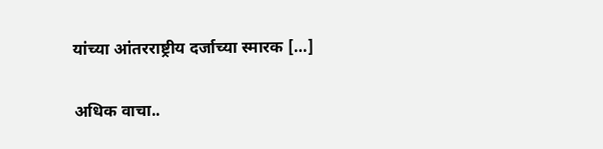यांच्या आंतरराष्ट्रीय दर्जाच्या स्मारक […]

अधिक वाचा..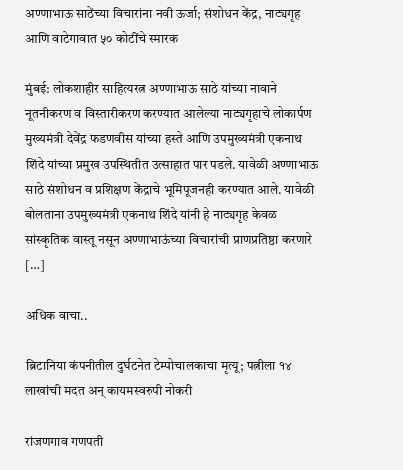अण्णाभाऊ साठेंच्या विचारांना नवी ऊर्जा; संशोधन केंद्र, नाट्यगृह आणि वाटेगावात ५० कोटींचे स्मारक

मुंबई: लोकशाहीर साहित्यरत्न अण्णाभाऊ साठे यांच्या नावाने नूतनीकरण व विस्तारीकरण करण्यात आलेल्या नाट्यगृहाचे लोकार्पण मुख्यमंत्री देवेंद्र फडणवीस यांच्या हस्ते आणि उपमुख्यमंत्री एकनाथ शिंदे यांच्या प्रमुख उपस्थितीत उत्साहात पार पडले. यावेळी अण्णाभाऊ साठे संशोधन व प्रशिक्षण केंद्राचे भूमिपूजनही करण्यात आले. यावेळी बोलताना उपमुख्यमंत्री एकनाथ शिंदे यांनी हे नाट्यगृह केवळ सांस्कृतिक वास्तू नसून अण्णाभाऊंच्या विचारांची प्राणप्रतिष्ठा करणारे […]

अधिक वाचा..

ब्रिटानिया कंपनीतील दुर्घटनेत टेम्पोचालकाचा मृत्यू; पत्नीला १४ लाखांची मदत अन् कायमस्वरुपी नोकरी

रांजणगाव गणपती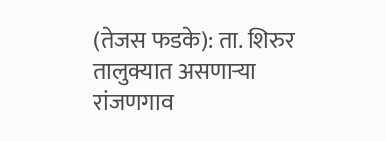(तेजस फडके): ता. शिरुर तालुक्यात असणाऱ्या रांजणगाव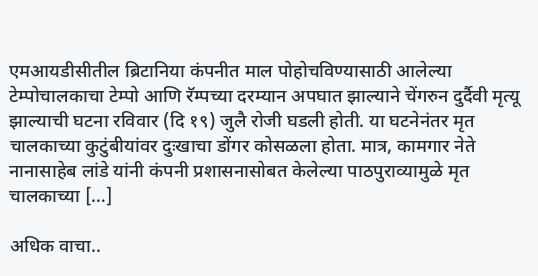एमआयडीसीतील ब्रिटानिया कंपनीत माल पोहोचविण्यासाठी आलेल्या टेम्पोचालकाचा टेम्पो आणि रॅम्पच्या दरम्यान अपघात झाल्याने चेंगरुन दुर्दैवी मृत्यू झाल्याची घटना रविवार (दि १९) जुलै रोजी घडली होती. या घटनेनंतर मृत चालकाच्या कुटुंबीयांवर दुःखाचा डोंगर कोसळला होता. मात्र, कामगार नेते नानासाहेब लांडे यांनी कंपनी प्रशासनासोबत केलेल्या पाठपुराव्यामुळे मृत चालकाच्या […]

अधिक वाचा..